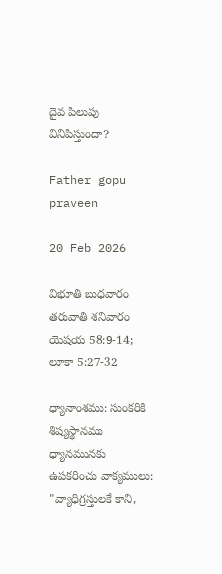దైవ పిలుపు వినిపిస్తుందా?

Father gopu praveen

20 Feb 2026

విభూతి బుధవారం తరువాతి శనివారం
యెషయ 58:9-14;
లూకా 5:27-32

ధ్యానాంశము: సుంకరికి శిష్యస్థానము
ధ్యానమునకు ఉపకరించు వాక్యములు: "వ్యాధిగ్రస్తులకే కాని,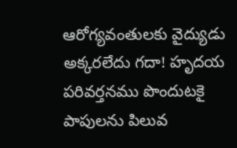ఆరోగ్యవంతులకు వైద్యుడు అక్కరలేదు గదా! హృదయ పరివర్తనము పొందుటకై పాపులను పిలువ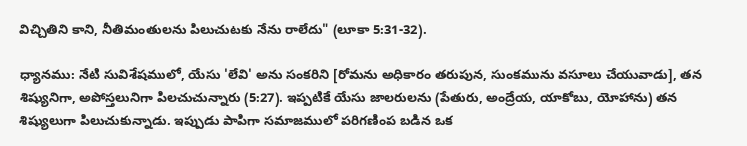విచ్చితిని కాని, నీతిమంతులను పిలుచుటకు నేను రాలేదు" (లూకా 5:31-32).

ధ్యానము: నేటి సువిశేషములో, యేసు 'లేవి' అను సంకరిని [రోమను అధికారం తరుపున, సుంకమును వసూలు చేయువాడు], తన శిష్యునిగా, అపోస్తలునిగా పిలచుచున్నారు (5:27). ఇప్పటికే యేసు జాలరులను (పేతురు, అంద్రేయ, యాకోబు, యోహాను) తన శిష్యులుగా పిలుచుకున్నాడు. ఇప్పుడు పాపిగా సమాజములో పరిగణింప బడిన ఒక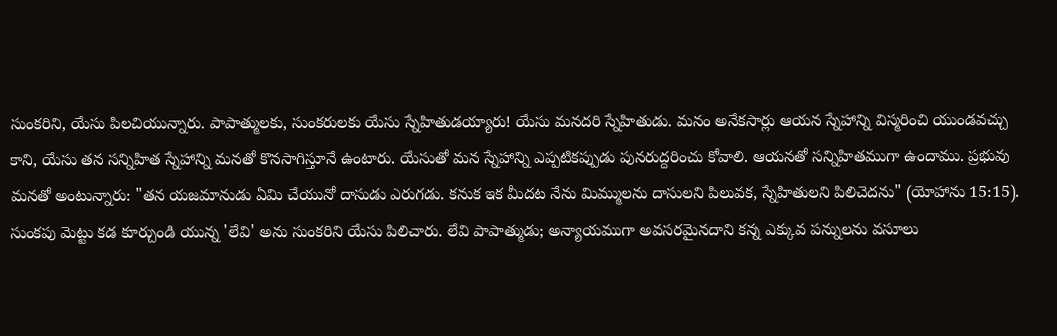సుంకరిని, యేసు పిలచియున్నారు. పాపాత్ములకు, సుంకరులకు యేసు స్నేహితుడయ్యారు! యేసు మనదరి స్నేహితుడు. మనం అనేకసార్లు ఆయన స్నేహాన్ని విస్మరించి యుండవచ్చు కాని, యేసు తన సన్నిహిత స్నేహాన్ని మనతో కొనసాగిస్తూనే ఉంటారు. యేసుతో మన స్నేహాన్ని ఎప్పటికప్పుడు పునరుద్దరించు కోవాలి. ఆయనతో సన్నిహితముగా ఉందాము. ప్రభువు మనతో అంటున్నారు: "తన యజమానుడు ఏమి చేయునో దాసుడు ఎరుగడు. కనుక ఇక మీదట నేను మిమ్ములను దాసులని పిలువక, స్నేహితులని పిలిచెదను" (యోహాను 15:15). సుంకపు మెట్టు కడ కూర్చుండి యున్న 'లేవి' అను సుంకరిని యేసు పిలిచారు. లేవి పాపాత్ముడు; అన్యాయముగా అవసరమైనదాని కన్న ఎక్కువ పన్నులను వసూలు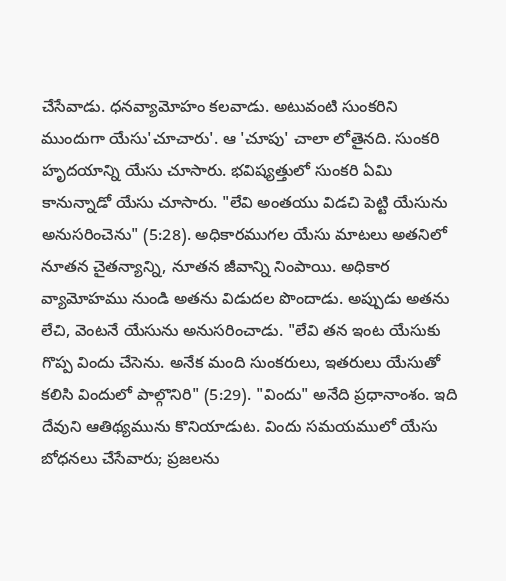చేసేవాడు. ధనవ్యామోహం కలవాడు. అటువంటి సుంకరిని ముందుగా యేసు'చూచారు'. ఆ 'చూపు' చాలా లోతైనది. సుంకరి హృదయాన్ని యేసు చూసారు. భవిష్యత్తులో సుంకరి ఏమి కానున్నాడో యేసు చూసారు. "లేవి అంతయు విడచి పెట్టి యేసును అనుసరించెను" (5:28). అధికారముగల యేసు మాటలు అతనిలో నూతన చైతన్యాన్ని, నూతన జీవాన్ని నింపాయి. అధికార వ్యామోహము నుండి అతను విడుదల పొందాడు. అప్పుడు అతను లేచి, వెంటనే యేసును అనుసరించాడు. "లేవి తన ఇంట యేసుకు గొప్ప విందు చేసెను. అనేక మంది సుంకరులు, ఇతరులు యేసుతో కలిసి విందులో పాల్గొనిరి" (5:29). "విందు" అనేది ప్రధానాంశం. ఇది దేవుని ఆతిథ్యమును కొనియాడుట. విందు సమయములో యేసు బోధనలు చేసేవారు; ప్రజలను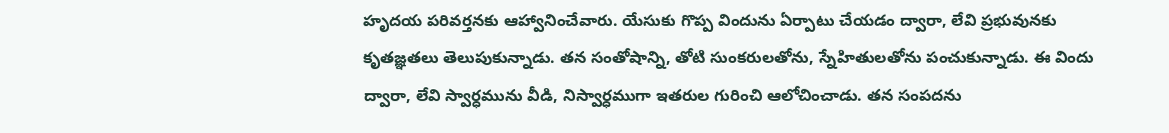హృదయ పరివర్తనకు ఆహ్వానించేవారు. యేసుకు గొప్ప విందును ఏర్పాటు చేయడం ద్వారా, లేవి ప్రభువునకు కృతజ్ఞతలు తెలుపుకున్నాడు. తన సంతోషాన్ని, తోటి సుంకరులతోను, స్నేహితులతోను పంచుకున్నాడు. ఈ విందు ద్వారా, లేవి స్వార్ధమును వీడి, నిస్వార్ధముగా ఇతరుల గురించి ఆలోచించాడు. తన సంపదను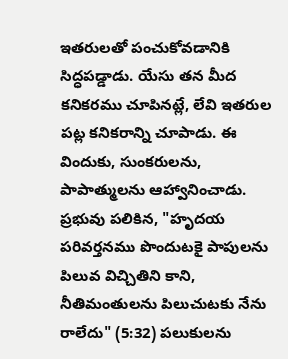ఇతరులతో పంచుకోవడానికి సిద్ధపడ్డాడు. యేసు తన మీద కనికరము చూపినట్లే, లేవి ఇతరుల పట్ల కనికరాన్ని చూపాడు. ఈ విందుకు, సుంకరులను, పాపాత్ములను ఆహ్వానించాడు. ప్రభువు పలికిన, "హృదయ పరివర్తనము పొందుటకై పాపులను పిలువ విచ్చితిని కాని, నీతిమంతులను పిలుచుటకు నేను రాలేదు" (5:32) పలుకులను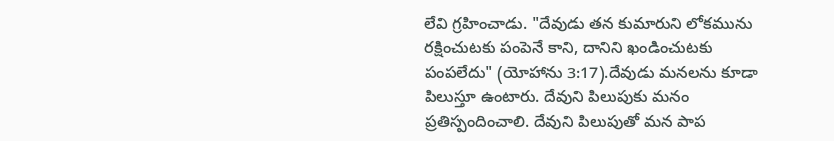లేవి గ్రహించాడు. "దేవుడు తన కుమారుని లోకమును రక్షించుటకు పంపెనే కాని, దానిని ఖండించుటకు పంపలేదు" (యోహాను 3:17).దేవుడు మనలను కూడా పిలుస్తూ ఉంటారు. దేవుని పిలుపుకు మనం ప్రతిస్పందించాలి. దేవుని పిలుపుతో మన పాప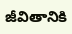జీవితానికి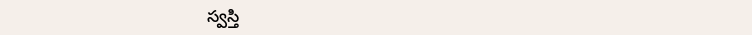స్వస్తి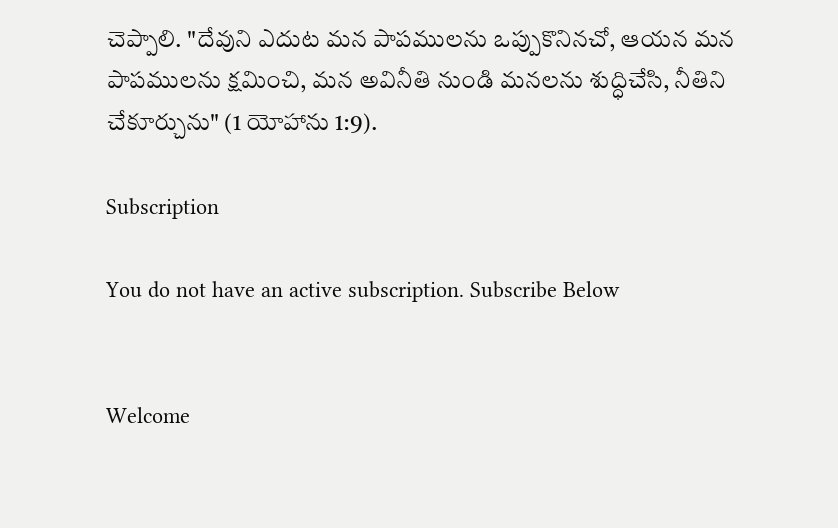చెప్పాలి. "దేవుని ఎదుట మన పాపములను ఒప్పుకొనినచో, ఆయన మన పాపములను క్షమించి, మన అవినీతి నుండి మనలను శుద్ధిచేసి, నీతిని చేకూర్చును" (1 యోహాను 1:9).

Subscription

You do not have an active subscription. Subscribe Below


Welcome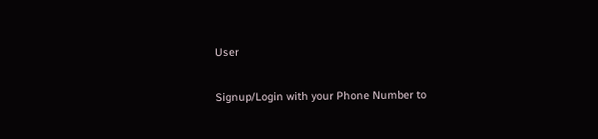User

Signup/Login with your Phone Number to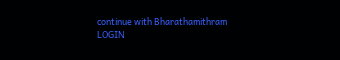continue with Bharathamithram
LOGIN